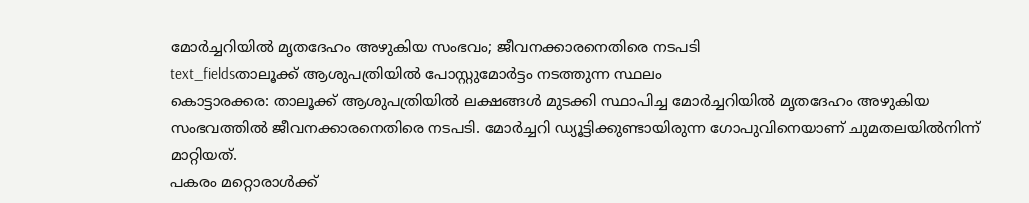മോർച്ചറിയിൽ മൃതദേഹം അഴുകിയ സംഭവം; ജീവനക്കാരനെതിരെ നടപടി
text_fieldsതാലൂക്ക് ആശുപത്രിയിൽ പോസ്റ്റുമോർട്ടം നടത്തുന്ന സ്ഥലം
കൊട്ടാരക്കര: താലൂക്ക് ആശുപത്രിയിൽ ലക്ഷങ്ങൾ മുടക്കി സ്ഥാപിച്ച മോർച്ചറിയിൽ മൃതദേഹം അഴുകിയ സംഭവത്തിൽ ജീവനക്കാരനെതിരെ നടപടി. മോർച്ചറി ഡ്യൂട്ടിക്കുണ്ടായിരുന്ന ഗോപുവിനെയാണ് ചുമതലയിൽനിന്ന് മാറ്റിയത്.
പകരം മറ്റൊരാൾക്ക്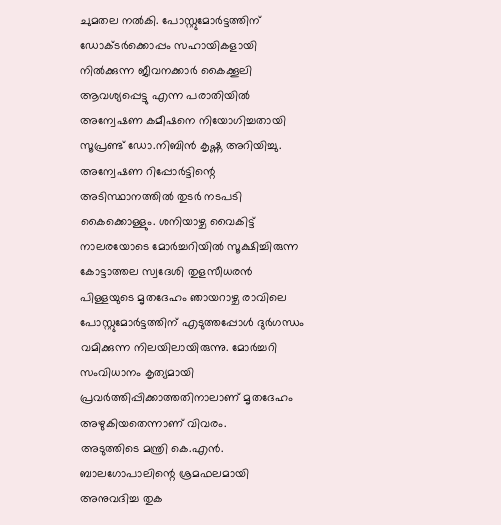ചുമതല നൽകി. പോസ്റ്റുമോർട്ടത്തിന് ഡോക്ടർക്കൊപ്പം സഹായികളായി നിൽക്കുന്ന ജീവനക്കാർ കൈക്കൂലി ആവശ്യപ്പെട്ടു എന്ന പരാതിയിൽ അന്വേഷണ കമീഷനെ നിയോഗിച്ചതായി സൂപ്രണ്ട് ഡോ.നിബിൻ കൃഷ്ണ അറിയിച്ചു. അന്വേഷണ റിപ്പോർട്ടിന്റെ അടിസ്ഥാനത്തിൽ തുടർ നടപടി കൈക്കൊള്ളും. ശനിയാഴ്ച വൈകിട്ട് നാലരയോടെ മോർച്ചറിയിൽ സൂക്ഷിച്ചിരുന്ന കോട്ടാത്തല സ്വദേശി തുളസീധരൻ പിള്ളയുടെ മൃതദേഹം ഞായറാഴ്ച രാവിലെ പോസ്റ്റുമോർട്ടത്തിന് എടുത്തപ്പോൾ ദുർഗന്ധം വമിക്കുന്ന നിലയിലായിരുന്നു. മോർച്ചറി സംവിധാനം കൃത്യമായി പ്രവർത്തിപ്പിക്കാത്തതിനാലാണ് മൃതദേഹം അഴുകിയതെന്നാണ് വിവരം.
അടുത്തിടെ മന്ത്രി കെ.എൻ. ബാലഗോപാലിന്റെ ശ്രമഫലമായി അനുവദിച്ച തുക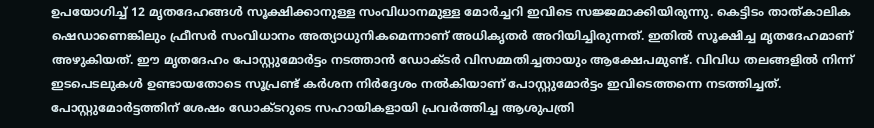ഉപയോഗിച്ച് 12 മൃതദേഹങ്ങൾ സൂക്ഷിക്കാനുള്ള സംവിധാനമുള്ള മോർച്ചറി ഇവിടെ സജ്ജമാക്കിയിരുന്നു. കെട്ടിടം താത്കാലിക ഷെഡാണെങ്കിലും ഫ്രീസർ സംവിധാനം അത്യാധുനികമെന്നാണ് അധികൃതർ അറിയിച്ചിരുന്നത്. ഇതിൽ സൂക്ഷിച്ച മൃതദേഹമാണ് അഴുകിയത്. ഈ മൃതദേഹം പോസ്റ്റുമോർട്ടം നടത്താൻ ഡോക്ടർ വിസമ്മതിച്ചതായും ആക്ഷേപമുണ്ട്. വിവിധ തലങ്ങളിൽ നിന്ന് ഇടപെടലുകൾ ഉണ്ടായതോടെ സൂപ്രണ്ട് കർശന നിർദ്ദേശം നൽകിയാണ് പോസ്റ്റുമോർട്ടം ഇവിടെത്തന്നെ നടത്തിച്ചത്.
പോസ്റ്റുമോർട്ടത്തിന് ശേഷം ഡോക്ടറുടെ സഹായികളായി പ്രവർത്തിച്ച ആശുപത്രി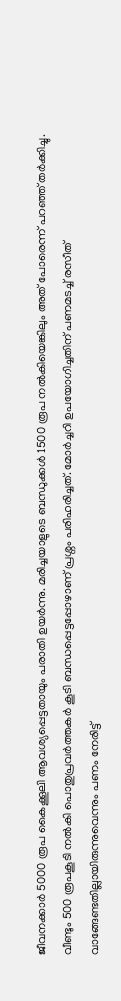ജീവനക്കാർ 5000 രൂപ കൈക്കൂലി ആവശ്യപ്പെട്ടതായും പരാതി ഉയർന്നു. മരിച്ചയാളുടെ ബന്ധുക്കൾ 1500 രൂപ നൽകിയെങ്കിലും അത് പോരെന്ന് പറഞ്ഞ് തർക്കിച്ചു. വീണ്ടും 500 രൂപകൂടി നൽകി പൊതുപ്രവർത്തകർ കൂടി ബന്ധപ്പെട്ടപ്പോഴാണ് പ്രശ്നം പരിഹരിച്ചത്. മോർച്ചറി ഉപയോഗിച്ചതിന് പണമടച്ച് രസീത് വാങ്ങേണ്ടതില്ലായിരുന്നുവെന്നും പണം നേരിട്ട്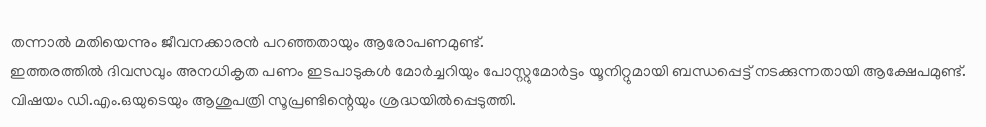തന്നാൽ മതിയെന്നും ജീവനക്കാരൻ പറഞ്ഞതായും ആരോപണമുണ്ട്.
ഇത്തരത്തിൽ ദിവസവും അനധികൃത പണം ഇടപാടുകൾ മോർച്ചറിയും പോസ്റ്റുമോർട്ടം യൂനിറ്റുമായി ബന്ധപ്പെട്ട് നടക്കുന്നതായി ആക്ഷേപമുണ്ട്. വിഷയം ഡി.എം.ഒയുടെയും ആശുപത്രി സൂപ്രണ്ടിന്റെയും ശ്രദ്ധയിൽപ്പെടുത്തി.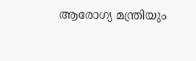ആരോഗ്യ മന്ത്രിയും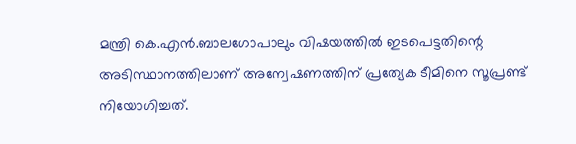മന്ത്രി കെ.എൻ.ബാലഗോപാലും വിഷയത്തിൽ ഇടപെട്ടതിന്റെ അടിസ്ഥാനത്തിലാണ് അന്വേഷണത്തിന് പ്രത്യേക ടീമിനെ സൂപ്രണ്ട് നിയോഗിച്ചത്.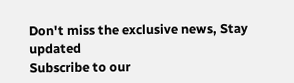Don't miss the exclusive news, Stay updated
Subscribe to our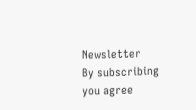Newsletter
By subscribing you agree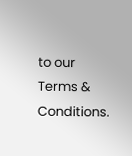to our Terms & Conditions.